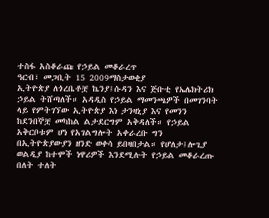ተስፋ አስቆራጩ የኃይል መቆራረጥ
ዓርብ፣ መጋቢት 15 2009ማስታወቂያ
ኢትዮጵያ ለጎረቤቶቿ ኬንያ፤ሱዳን እና ጅቡቲ የኤሌክትሪክ ኃይል ትሸጣለች። አዳዲስ የኃይል ማመንጫዎች በመገንባት ላይ የምትገኘው ኢትዮጵያ እነ ታንዛኒያ እና የመንን ከደንበኞቿ መካከል ልታደርግም አቅዳለች። የኃይል አቅርቦቱም ሆነ የአገልግሎት አቀራረቡ ግን በኢትዮጵያውያን ዘንድ ወቀሳ ይበዛበታል። የሆለታ፤ሎጊያ ወልዲያ ከተሞች ነዋሪዎች እንደሚሉት የኃይል መቆራረጡ በለት ተለት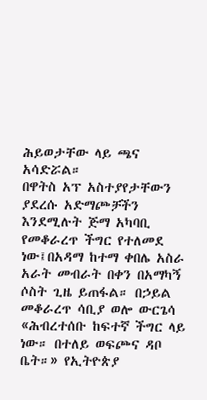ሕይወታቸው ላይ ጫና አሳድሯል።
በዋትስ አፕ አስተያየታቸውን ያደረሱ አድማጮቻችን እንደሚሉት ጅማ አካባቢ የመቆራረጥ ችግር የተለመደ ነው፤በአዳማ ከተማ ቀበሌ አስራ አራት መብራት በቀን በአማካኝ ሶስት ጊዜ ይጠፋል። በኃይል መቆራረጥ ሳቢያ ወሎ ውርጌሳ «ሕብረተሰቡ ከፍተኛ ችግር ላይ ነው። በተለይ ወፍጮና ዳቦ ቤት።» የኢትዮጵያ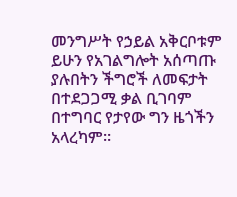መንግሥት የኃይል አቅርቦቱም ይሁን የአገልግሎት አሰጣጡ ያሉበትን ችግሮች ለመፍታት በተደጋጋሚ ቃል ቢገባም በተግባር የታየው ግን ዜጎችን አላረካም።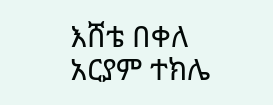እሸቴ በቀለ
አርያም ተክሌ